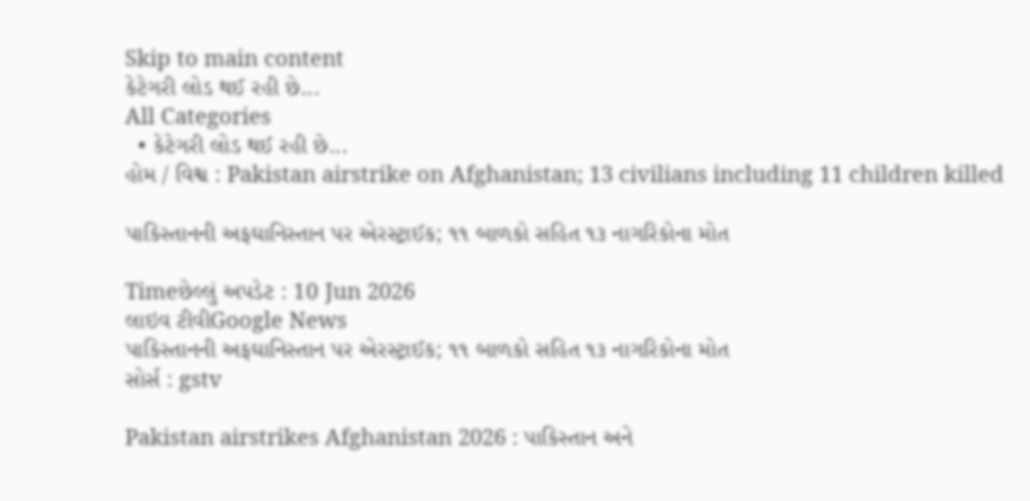Skip to main content
કેટેગરી લોડ થઈ રહી છે...
All Categories
  • કેટેગરી લોડ થઈ રહી છે...
હોમ / વિશ્વ : Pakistan airstrike on Afghanistan; 13 civilians including 11 children killed

પાકિસ્તાનની અફઘાનિસ્તાન પર એરસ્ટ્રાઈક; ૧૧ બાળકો સહિત ૧૩ નાગરિકોના મોત

Timeછેલ્લું અપડેટ : 10 Jun 2026
લાઇવ ટીવીGoogle News
પાકિસ્તાનની અફઘાનિસ્તાન પર એરસ્ટ્રાઈક; ૧૧ બાળકો સહિત ૧૩ નાગરિકોના મોત
સોર્સ : gstv

Pakistan airstrikes Afghanistan 2026 : પાકિસ્તાન અને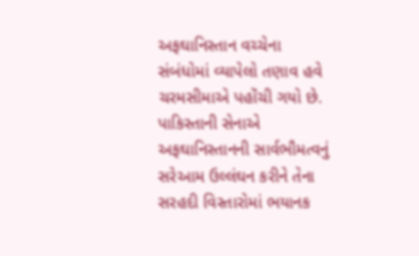અફઘાનિસ્તાન વચ્ચેના સંબંધોમાં વ્યાપેલો તણાવ હવે ચરમસીમાએ પહોંચી ગયો છે. પાકિસ્તાની સેનાએ અફઘાનિસ્તાનની સાર્વભૌમત્વનું સરેઆમ ઉલ્લંઘન કરીને તેના સરહદી વિસ્તારોમાં ભયાનક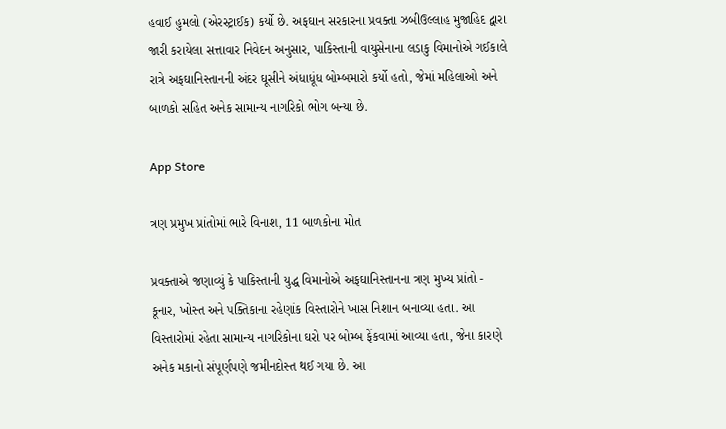હવાઈ હુમલો (એરસ્ટ્રાઈક) કર્યો છે. અફઘાન સરકારના પ્રવક્તા ઝબીઉલ્લાહ મુજાહિદ દ્વારા જારી કરાયેલા સત્તાવાર નિવેદન અનુસાર, પાકિસ્તાની વાયુસેનાના લડાકુ વિમાનોએ ગઈકાલે રાત્રે અફઘાનિસ્તાનની અંદર ઘૂસીને અંધાધૂંધ બોમ્બમારો કર્યો હતો, જેમાં મહિલાઓ અને બાળકો સહિત અનેક સામાન્ય નાગરિકો ભોગ બન્યા છે.

App Store

ત્રણ પ્રમુખ પ્રાંતોમાં ભારે વિનાશ, 11 બાળકોના મોત

પ્રવક્તાએ જણાવ્યું કે પાકિસ્તાની યુદ્ધ વિમાનોએ અફઘાનિસ્તાનના ત્રણ મુખ્ય પ્રાંતો - કૂનાર, ખોસ્ત અને પક્તિકાના રહેણાંક વિસ્તારોને ખાસ નિશાન બનાવ્યા હતા. આ વિસ્તારોમાં રહેતા સામાન્ય નાગરિકોના ઘરો પર બોમ્બ ફેંકવામાં આવ્યા હતા, જેના કારણે અનેક મકાનો સંપૂર્ણપણે જમીનદોસ્ત થઈ ગયા છે. આ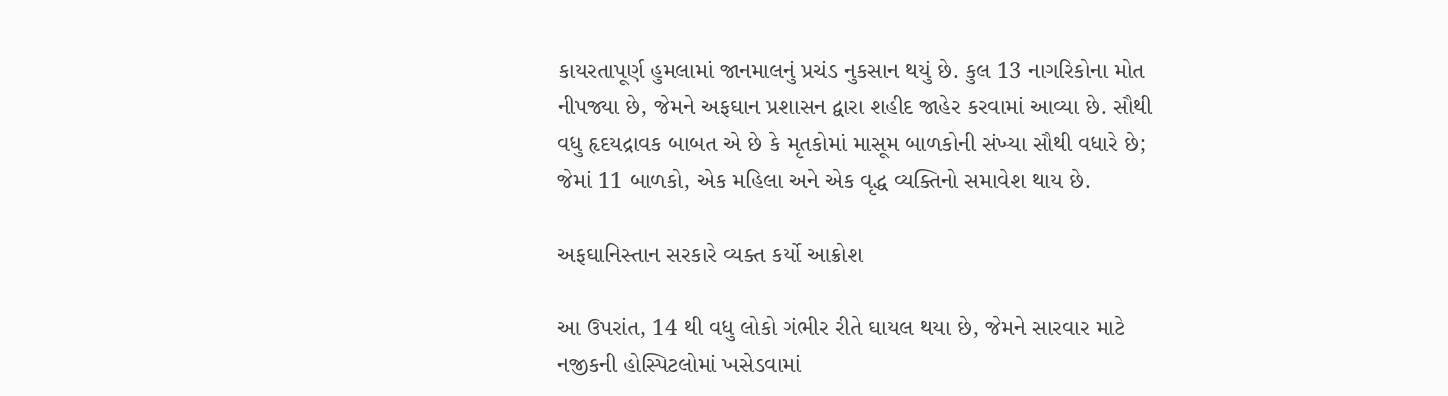કાયરતાપૂર્ણ હુમલામાં જાનમાલનું પ્રચંડ નુકસાન થયું છે. કુલ 13 નાગરિકોના મોત નીપજ્યા છે, જેમને અફઘાન પ્રશાસન દ્વારા શહીદ જાહેર કરવામાં આવ્યા છે. સૌથી વધુ હૃદયદ્રાવક બાબત એ છે કે મૃતકોમાં માસૂમ બાળકોની સંખ્યા સૌથી વધારે છે; જેમાં 11 બાળકો, એક મહિલા અને એક વૃદ્ધ વ્યક્તિનો સમાવેશ થાય છે.

અફઘાનિસ્તાન સરકારે વ્યક્ત કર્યો આક્રોશ

આ ઉપરાંત, 14 થી વધુ લોકો ગંભીર રીતે ઘાયલ થયા છે, જેમને સારવાર માટે નજીકની હોસ્પિટલોમાં ખસેડવામાં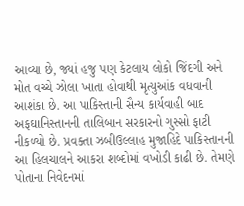આવ્યા છે, જ્યાં હજુ પણ કેટલાય લોકો જિંદગી અને મોત વચ્ચે ઝોલા ખાતા હોવાથી મૃત્યુઆંક વધવાની આશંકા છે. આ પાકિસ્તાની સૈન્ય કાર્યવાહી બાદ અફઘાનિસ્તાનની તાલિબાન સરકારનો ગુસ્સો ફાટી નીકળ્યો છે. પ્રવક્તા ઝબીઉલ્લાહ મુજાહિદે પાકિસ્તાનની આ હિલચાલને આકરા શબ્દોમાં વખોડી કાઢી છે. તેમણે પોતાના નિવેદનમાં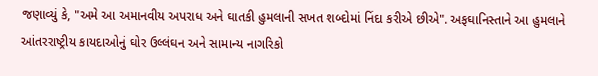જણાવ્યું કે, "અમે આ અમાનવીય અપરાધ અને ઘાતકી હુમલાની સખત શબ્દોમાં નિંદા કરીએ છીએ". અફઘાનિસ્તાને આ હુમલાને આંતરરાષ્ટ્રીય કાયદાઓનું ઘોર ઉલ્લંઘન અને સામાન્ય નાગરિકો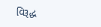વિરૂદ્ધ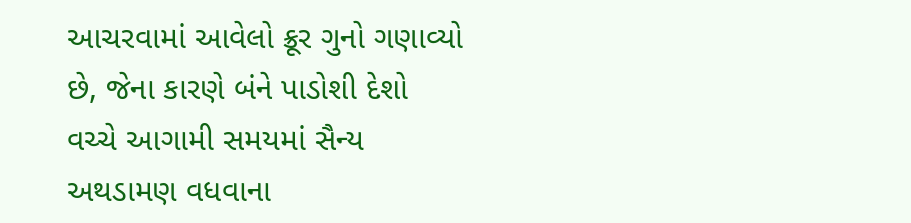આચરવામાં આવેલો ક્રૂર ગુનો ગણાવ્યો છે, જેના કારણે બંને પાડોશી દેશો વચ્ચે આગામી સમયમાં સૈન્ય અથડામણ વધવાના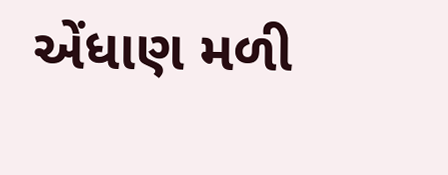એંધાણ મળી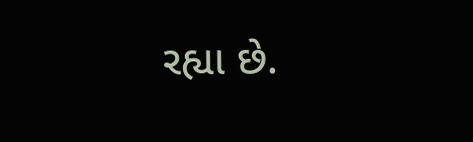રહ્યા છે.